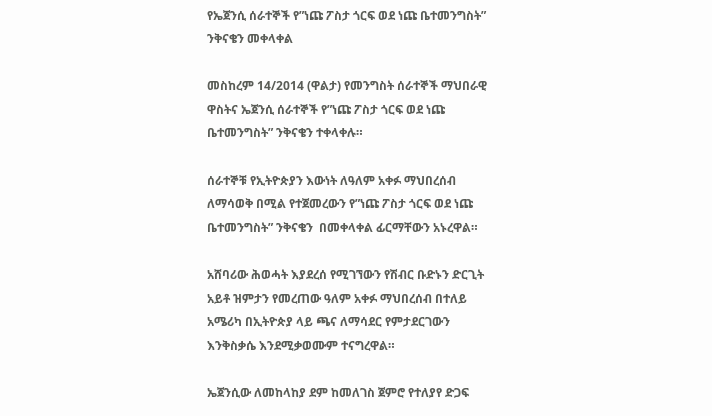የኤጀንሲ ሰራተኞች የ”ነጩ ፖስታ ጎርፍ ወደ ነጩ ቤተመንግስት” ንቅናቄን መቀላቀል

መስከረም 14/2014 (ዋልታ) የመንግስት ሰራተኞች ማህበራዊ ዋስትና ኤጀንሲ ሰራተኞች የ”ነጩ ፖስታ ጎርፍ ወደ ነጩ ቤተመንግስት” ንቅናቄን ተቀላቀሉ።

ሰራተኞቹ የኢትዮጵያን እውነት ለዓለም አቀፉ ማህበረሰብ ለማሳወቅ በሚል የተጀመረውን የ”ነጩ ፖስታ ጎርፍ ወደ ነጩ ቤተመንግስት” ንቅናቄን  በመቀላቀል ፊርማቸውን አኑረዋል።

አሸባሪው ሕወሓት እያደረሰ የሚገኘውን የሽብር ቡድኑን ድርጊት አይቶ ዝምታን የመረጠው ዓለም አቀፉ ማህበረሰብ በተለይ አሜሪካ በኢትዮጵያ ላይ ጫና ለማሳደር የምታደርገውን እንቅስቃሴ እንደሚቃወሙም ተናግረዋል።

ኤጀንሲው ለመከላከያ ደም ከመለገስ ጀምሮ የተለያየ ድጋፍ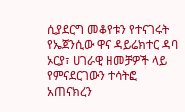ሲያደርግ መቆየቱን የተናገሩት የኤጀንሲው ዋና ዳይሬክተር ዳባ ኦርያ፣ ሀገራዊ ዘመቻዎች ላይ የምናደርገውን ተሳትፎ አጠናክረን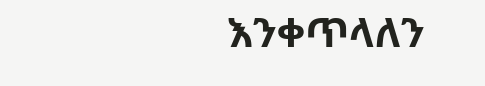እንቀጥላለን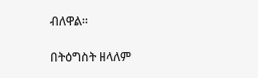ብለዋል።

በትዕግስት ዘላለም